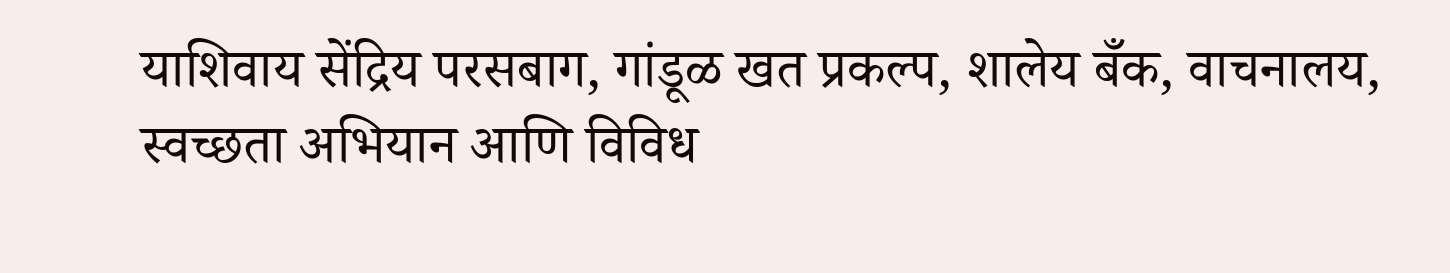याशिवाय सेंद्रिय परसबाग, गांडूळ खत प्रकल्प, शालेय बँक, वाचनालय, स्वच्छता अभियान आणि विविध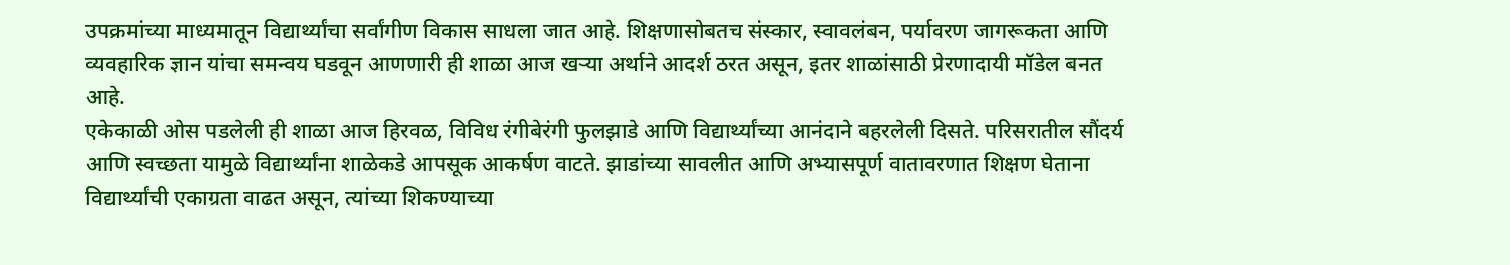उपक्रमांच्या माध्यमातून विद्यार्थ्यांचा सर्वांगीण विकास साधला जात आहे. शिक्षणासोबतच संस्कार, स्वावलंबन, पर्यावरण जागरूकता आणि व्यवहारिक ज्ञान यांचा समन्वय घडवून आणणारी ही शाळा आज खऱ्या अर्थाने आदर्श ठरत असून, इतर शाळांसाठी प्रेरणादायी मॉडेल बनत आहे.
एकेकाळी ओस पडलेली ही शाळा आज हिरवळ, विविध रंगीबेरंगी फुलझाडे आणि विद्यार्थ्यांच्या आनंदाने बहरलेली दिसते. परिसरातील सौंदर्य आणि स्वच्छता यामुळे विद्यार्थ्यांना शाळेकडे आपसूक आकर्षण वाटते. झाडांच्या सावलीत आणि अभ्यासपूर्ण वातावरणात शिक्षण घेताना विद्यार्थ्यांची एकाग्रता वाढत असून, त्यांच्या शिकण्याच्या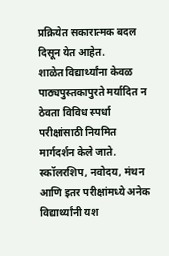प्रक्रियेत सकारात्मक बदल दिसून येत आहेत.
शाळेत विद्यार्थ्यांना केवळ पाठ्यपुस्तकापुरते मर्यादित न ठेवता विविध स्पर्धा परीक्षांसाठी नियमित मार्गदर्शन केले जाते. स्कॉलरशिप, नवोदय, मंथन आणि इतर परीक्षांमध्ये अनेक विद्यार्थ्यांनी यश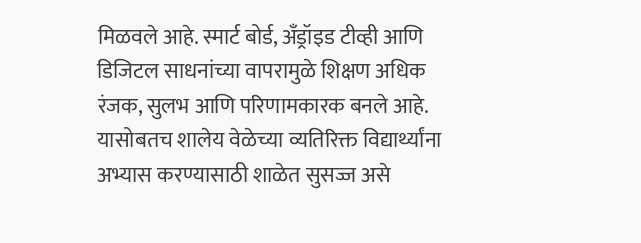मिळवले आहे. स्मार्ट बोर्ड, अँड्रॉइड टीव्ही आणि डिजिटल साधनांच्या वापरामुळे शिक्षण अधिक रंजक, सुलभ आणि परिणामकारक बनले आहे.
यासोबतच शालेय वेळेच्या व्यतिरिक्त विद्यार्थ्यांना अभ्यास करण्यासाठी शाळेत सुसज्ज असे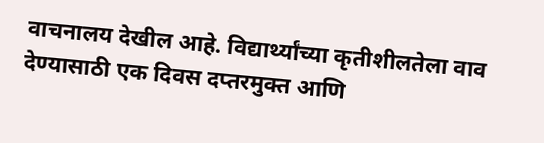वाचनालय देखील आहे. विद्यार्थ्यांच्या कृतीशीलतेला वाव देण्यासाठी एक दिवस दप्तरमुक्त आणि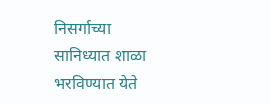निसर्गाच्या सानिध्यात शाळा भरविण्यात येते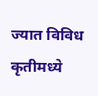ज्यात विविध कृतीमध्ये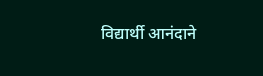विद्यार्थी आनंदाने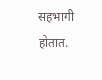सहभागी होतात.